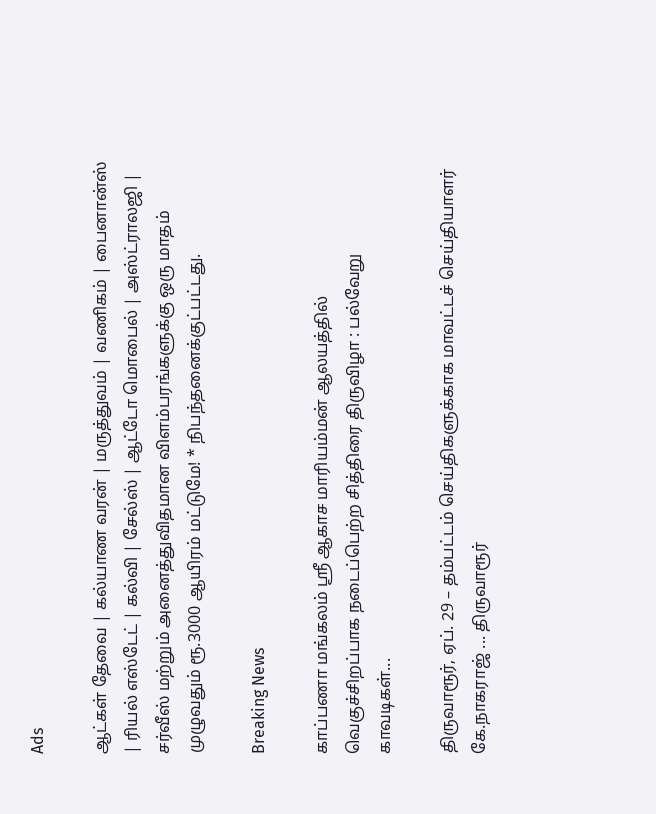Ads

ஆட்கள் தேவை | கல்யாண வரன் | மருத்துவம் | வணிகம் | பைனான்ஸ் | ரியல் எஸ்டேட் | கல்வி | சேல்ஸ் | ஆட்டோ மொபைல் | அஸ்ட்ராலஜி | சர்வீஸ் மற்றும் அனைத்துவிதமான விளம்பரங்களுக்கு ஒரு மாதம் முழுவதும் ரூ.3000 ஆயிரம் மட்டுமே! * நிபந்தனைக்குட்பட்டது.

Breaking News

காப்பணா மங்கலம் ஸ்ரீ ஆகாச மாரியம்மன் ஆலயத்தில் வெகுச்சிறப்பாக நடைப்பெற்ற சித்திரை திருவிழா : பல்வேறு காவடிகள்...

திருவாரூர், ஏப். 29 – தம்பட்டம் செய்திகளுக்காக மாவட்டச் செய்தியாளர் கே.நாகராஜ் ... திருவாரூர்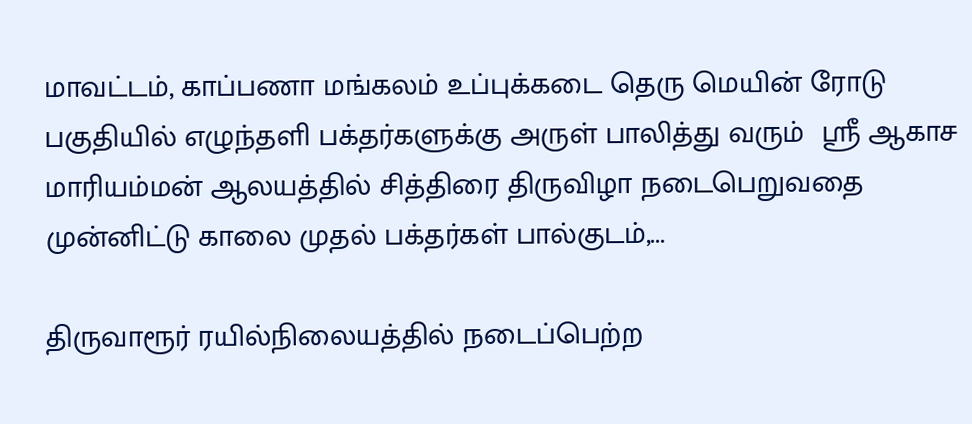மாவட்டம், காப்பணா மங்கலம் உப்புக்கடை தெரு மெயின் ரோடு பகுதியில் எழுந்தளி பக்தர்களுக்கு அருள் பாலித்து வரும்  ஸ்ரீ ஆகாச மாரியம்மன் ஆலயத்தில் சித்திரை திருவிழா நடைபெறுவதை முன்னிட்டு காலை முதல் பக்தர்கள் பால்குடம்,...

திருவாரூர் ரயில்நிலையத்தில் நடைப்பெற்ற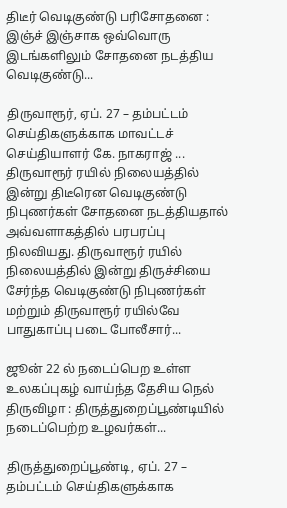திடீர் வெடிகுண்டு பரிசோதனை : இஞ்ச் இஞ்சாக ஒவ்வொரு இடங்களிலும் சோதனை நடத்திய வெடிகுண்டு...

திருவாரூர், ஏப். 27 – தம்பட்டம் செய்திகளுக்காக மாவட்டச் செய்தியாளர் கே. நாகராஜ் ... திருவாரூர் ரயில் நிலையத்தில் இன்று திடீரென வெடிகுண்டு நிபுணர்கள் சோதனை நடத்தியதால் அவ்வளாகத்தில் பரபரப்பு நிலவியது. திருவாரூர் ரயில் நிலையத்தில் இன்று திருச்சியை சேர்ந்த வெடிகுண்டு நிபுணர்கள் மற்றும் திருவாரூர் ரயில்வே பாதுகாப்பு படை போலீசார்...

ஜூன் 22 ல் நடைப்பெற உள்ள உலகப்புகழ் வாய்ந்த தேசிய நெல் திருவிழா : திருத்துறைப்பூண்டியில் நடைப்பெற்ற உழவர்கள்...

திருத்துறைப்பூண்டி, ஏப். 27 – தம்பட்டம் செய்திகளுக்காக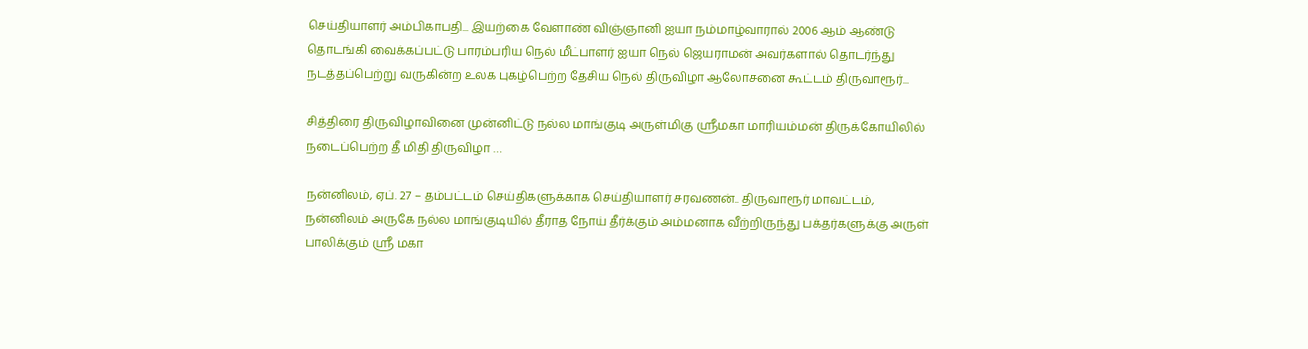செய்தியாளர் அம்பிகாபதி... இயற்கை வேளாண் விஞ்ஞானி ஐயா நம்மாழ்வாரால் 2006 ஆம் ஆண்டு    தொடங்கி வைக்கப்பட்டு பாரம்பரிய நெல் மீட்பாளர் ஐயா நெல் ஜெயராமன் அவர்களால் தொடர்ந்து நடத்தப்பெற்று வருகின்ற உலக புகழ்பெற்ற தேசிய நெல் திருவிழா ஆலோசனை கூட்டம் திருவாரூர்...

சித்திரை திருவிழாவினை முன்னிட்டு நல்ல மாங்குடி அருள்மிகு ஸ்ரீமகா மாரியம்மன் திருக்கோயிலில் நடைப்பெற்ற தீ மிதி திருவிழா …

நன்னிலம், ஏப். 27 – தம்பட்டம் செய்திகளுக்காக செய்தியாளர் சரவணன்.. திருவாரூர் மாவட்டம், நன்னிலம் அருகே நல்ல மாங்குடியில் தீராத நோய் தீர்க்கும் அம்மனாக வீற்றிருந்து பக்தர்களுக்கு அருள் பாலிக்கும் ஸ்ரீ மகா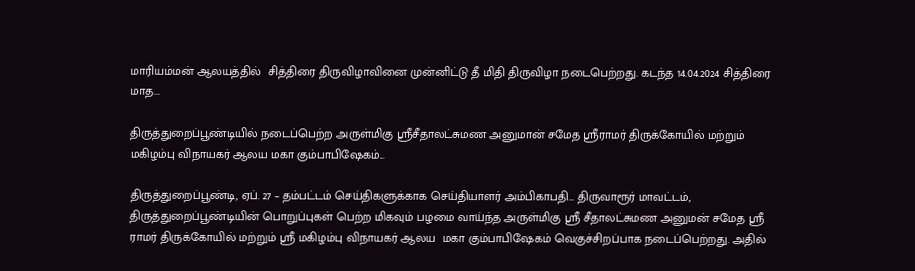மாரியம்மன் ஆலயத்தில்  சித்திரை திருவிழாவினை முன்னிட்டு தீ மிதி திருவிழா நடைபெற்றது. கடந்த 14.04.2024 சித்திரை மாத...

திருத்துறைப்பூண்டியில் நடைப்பெற்ற அருள்மிகு ஸ்ரீசீதாலட்சுமண அனுமான் சமேத ஸ்ரீராமர் திருக்கோயில் மற்றும் மகிழம்பு விநாயகர் ஆலய மகா கும்பாபிஷேகம்...

திருத்துறைப்பூண்டி, ஏப். 27 – தம்பட்டம் செய்திகளுக்காக செய்தியாளர் அம்பிகாபதி… திருவாரூர் மாவட்டம், திருத்துறைப்பூண்டியின் பொறுப்புகள் பெற்ற மிகவும் பழமை வாய்ந்த அருள்மிகு ஸ்ரீ சீதாலட்சுமண அனுமன் சமேத ஸ்ரீ ராமர் திருக்கோயில் மற்றும் ஸ்ரீ மகிழம்பு விநாயகர் ஆலய  மகா கும்பாபிஷேகம் வெகுச்சிறப்பாக நடைப்பெற்றது. அதில்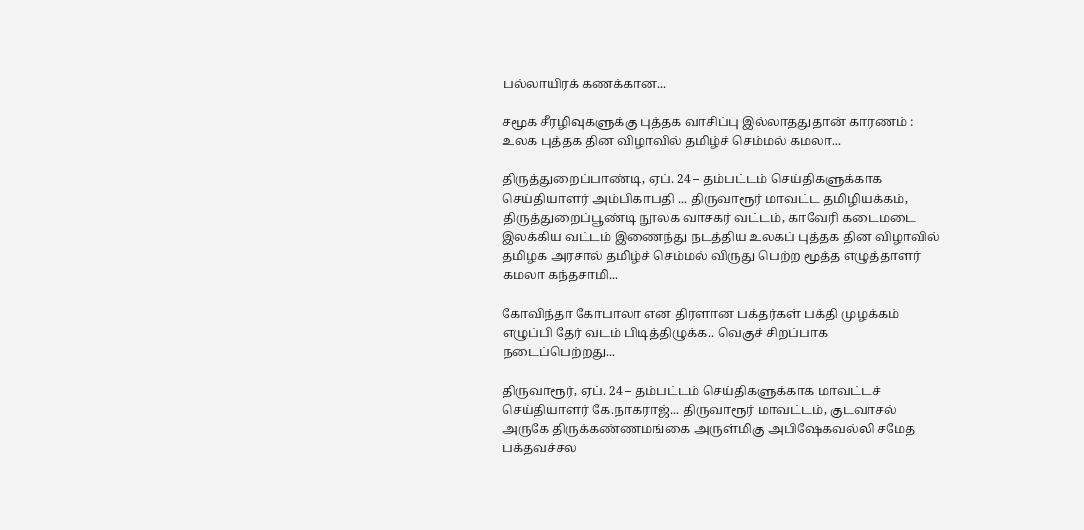பல்லாயிரக் கணக்கான...

சமூக சீரழிவுகளுக்கு புத்தக வாசிப்பு இல்லாததுதான் காரணம் : உலக புத்தக தின விழாவில் தமிழ்ச் செம்மல் கமலா...

திருத்துறைப்பாண்டி, ஏப். 24 – தம்பட்டம் செய்திகளுக்காக செய்தியாளர் அம்பிகாபதி ... திருவாரூர் மாவட்ட தமிழியக்கம், திருத்துறைப்பூண்டி நூலக வாசகர் வட்டம், காவேரி கடைமடை இலக்கிய வட்டம் இணைந்து நடத்திய உலகப் புத்தக தின விழாவில் தமிழக அரசால் தமிழ்ச் செம்மல் விருது பெற்ற மூத்த எழுத்தாளர் கமலா கந்தசாமி...

கோவிந்தா கோபாலா என திரளான பக்தர்கள் பக்தி முழக்கம் எழுப்பி தேர் வடம் பிடித்திழுக்க.. வெகுச் சிறப்பாக நடைப்பெற்றது...

திருவாரூர், ஏப். 24 – தம்பட்டம் செய்திகளுக்காக மாவட்டச் செய்தியாளர் கே.நாகராஜ்... திருவாரூர் மாவட்டம், குடவாசல் அருகே திருக்கண்ணமங்கை அருள்மிகு அபிஷேகவல்லி சமேத பக்தவச்சல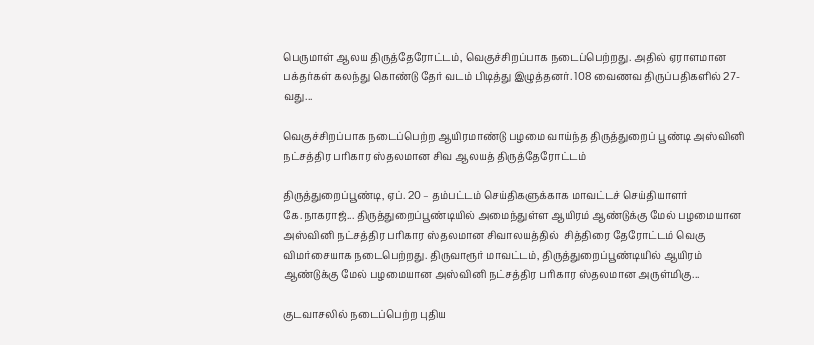பெருமாள் ஆலய திருத்தேரோட்டம், வெகுச்சிறப்பாக நடைப்பெற்றது. அதில் ஏராளமான பக்தர்கள் கலந்து கொண்டு தேர் வடம் பிடித்து இழுத்தனர். 108 வைணவ திருப்பதிகளில் 27- வது...

வெகுச்சிறப்பாக நடைப்பெற்ற ஆயிரமாண்டு பழமை வாய்ந்த திருத்துறைப் பூண்டி அஸ்வினி நட்சத்திர பரிகார ஸ்தலமான சிவ ஆலயத் திருத்தேரோட்டம்

திருத்துறைப்பூண்டி, ஏப். 20 – தம்பட்டம் செய்திகளுக்காக மாவட்டச் செய்தியாளர் கே.நாகராஜ்... திருத்துறைப்பூண்டியில் அமைந்துள்ள ஆயிரம் ஆண்டுக்கு மேல் பழமையான அஸ்வினி நட்சத்திர பரிகார ஸ்தலமான சிவாலயத்தில்  சித்திரை தேரோட்டம் வெகு விமர்சையாக நடைபெற்றது. திருவாரூர் மாவட்டம், திருத்துறைப்பூண்டியில் ஆயிரம் ஆண்டுக்கு மேல் பழமையான அஸ்வினி நட்சத்திர பரிகார ஸ்தலமான அருள்மிகு...

குடவாசலில் நடைப்பெற்ற புதிய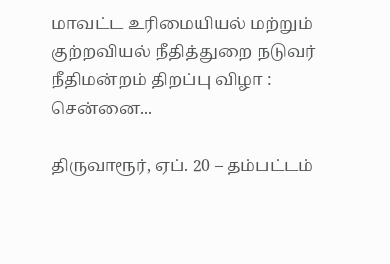மாவட்ட உரிமையியல் மற்றும் குற்றவியல் நீதித்துறை நடுவர் நீதிமன்றம் திறப்பு விழா : சென்னை...

திருவாரூர், ஏப். 20 – தம்பட்டம்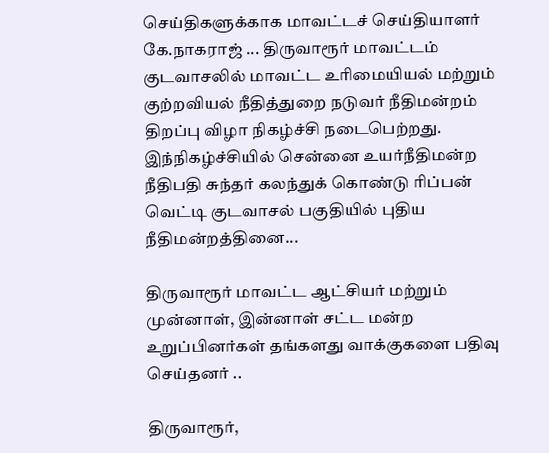செய்திகளுக்காக மாவட்டச் செய்தியாளர் கே.நாகராஜ் ... திருவாரூர் மாவட்டம் குடவாசலில் மாவட்ட உரிமையியல் மற்றும் குற்றவியல் நீதித்துறை நடுவர் நீதிமன்றம் திறப்பு விழா நிகழ்ச்சி நடைபெற்றது. இந்நிகழ்ச்சியில் சென்னை உயர்நீதிமன்ற நீதிபதி சுந்தர் கலந்துக் கொண்டு ரிப்பன் வெட்டி குடவாசல் பகுதியில் புதிய நீதிமன்றத்தினை...

திருவாரூர் மாவட்ட ஆட்சியர் மற்றும் முன்னாள், இன்னாள் சட்ட மன்ற உறுப்பினர்கள் தங்களது வாக்குகளை பதிவு செய்தனர் ..

திருவாரூர்,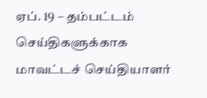ஏப். 19 – தம்பட்டம் செய்திகளுக்காக மாவட்டச் செய்தியாளர்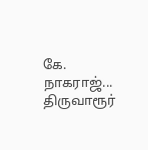கே. நாகராஜ்... திருவாரூர்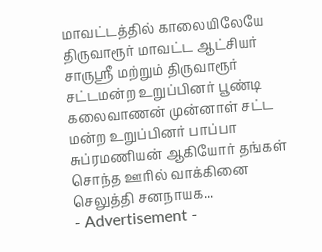மாவட்டத்தில் காலையிலேயே திருவாரூர் மாவட்ட ஆட்சியர் சாருஸ்ரீ மற்றும் திருவாரூர் சட்டமன்ற உறுப்பினர் பூண்டி கலைவாணன் முன்னாள் சட்ட மன்ற உறுப்பினர் பாப்பா சுப்ரமணியன் ஆகியோர் தங்கள் சொந்த ஊரில் வாக்கினை  செலுத்தி சனநாயக...
- Advertisement -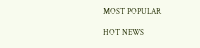MOST POPULAR

HOT NEWS